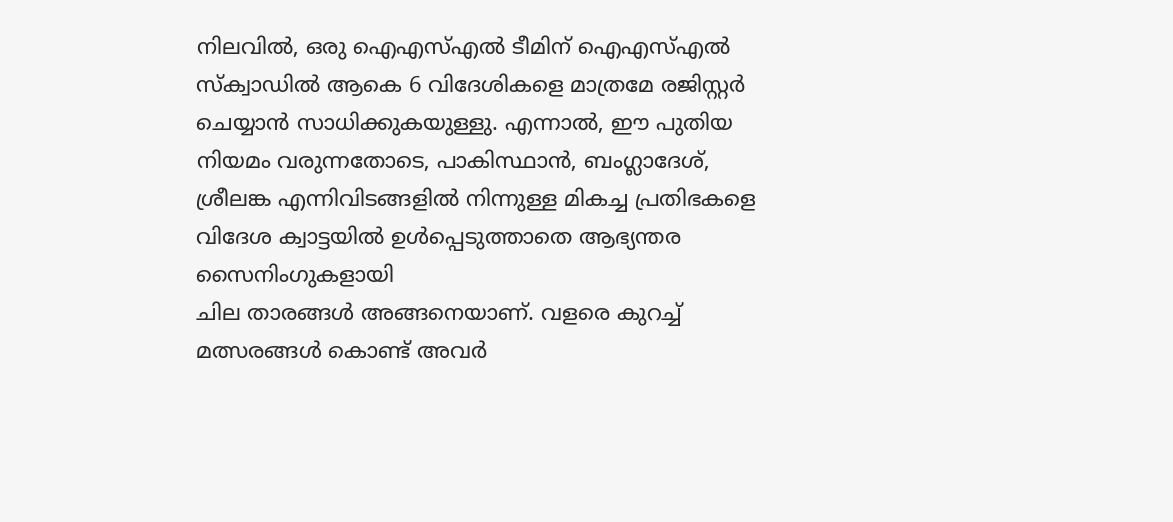നിലവിൽ, ഒരു ഐഎസ്എൽ ടീമിന് ഐഎസ്എൽ സ്ക്വാഡിൽ ആകെ 6 വിദേശികളെ മാത്രമേ രജിസ്റ്റർ ചെയ്യാൻ സാധിക്കുകയുള്ളു. എന്നാൽ, ഈ പുതിയ നിയമം വരുന്നതോടെ, പാകിസ്ഥാൻ, ബംഗ്ലാദേശ്, ശ്രീലങ്ക എന്നിവിടങ്ങളിൽ നിന്നുള്ള മികച്ച പ്രതിഭകളെ വിദേശ ക്വാട്ടയിൽ ഉൾപ്പെടുത്താതെ ആഭ്യന്തര സൈനിംഗുകളായി
ചില താരങ്ങൾ അങ്ങനെയാണ്. വളരെ കുറച്ച് മത്സരങ്ങൾ കൊണ്ട് അവർ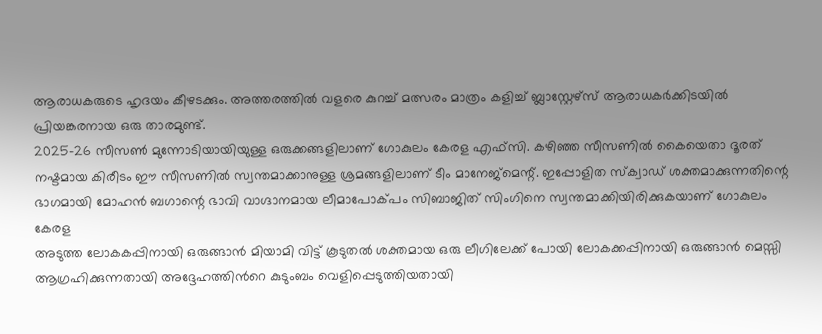ആരാധകരുടെ ഹൃദയം കീഴടക്കും. അത്തരത്തിൽ വളരെ കുറച്ച് മത്സരം മാത്രം കളിച്ച് ബ്ലാസ്റ്റേഴ്സ് ആരാധകർക്കിടയിൽ പ്രിയങ്കരനായ ഒരു താരമുണ്ട്.
2025-26 സീസൺ മുന്നോടിയായിയുള്ള ഒരുക്കങ്ങളിലാണ് ഗോകുലം കേരള എഫ്സി. കഴിഞ്ഞ സീസണിൽ കൈയെതാ ദൂരത് നഷ്ടമായ കിരീടം ഈ സീസണിൽ സ്വന്തമാക്കാനുള്ള ശ്രമങ്ങളിലാണ് ടീം മാനേജ്മെന്റ്. ഇപ്പോളിത സ്ക്വാഡ് ശക്തമാക്കുന്നതിന്റെ ഭാഗമായി മോഹൻ ബഗാന്റെ ഭാവി വാഗ്ദാനമായ ലീമാപോക്പം സിബാജിത് സിംഗിനെ സ്വന്തമാക്കിയിരിക്കുകയാണ് ഗോകുലം കേരള
അടുത്ത ലോകകപ്പിനായി ഒരുങ്ങാൻ മിയാമി വിട്ട് കൂടുതൽ ശക്തമായ ഒരു ലീഗിലേക്ക് പോയി ലോകക്കപ്പിനായി ഒരുങ്ങാൻ മെസ്സി ആഗ്രഹിക്കുന്നതായി അദ്ദേഹത്തിൻറെ കുടുംബം വെളിപ്പെടുത്തിയതായി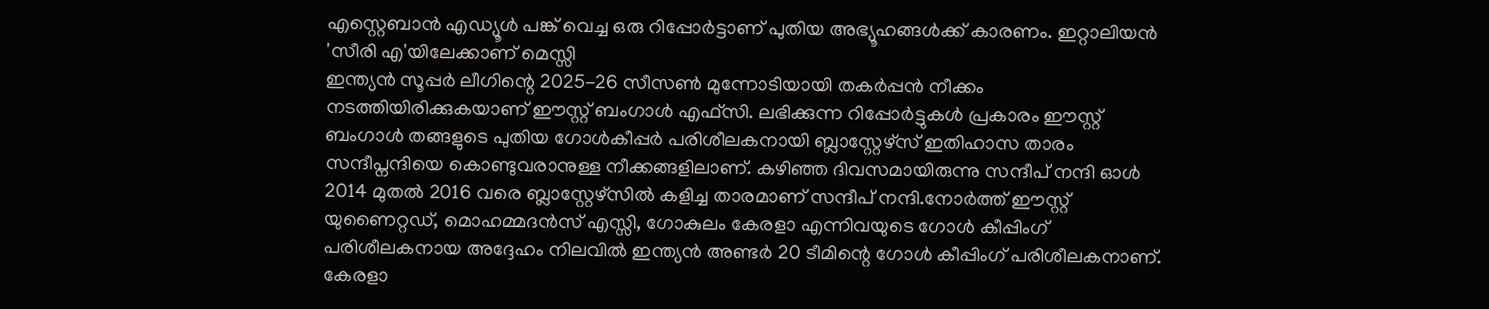എസ്റ്റെബാൻ എഡ്യൂൾ പങ്ക് വെച്ച ഒരു റിപ്പോർട്ടാണ് പുതിയ അഭ്യൂഹങ്ങൾക്ക് കാരണം. ഇറ്റാലിയൻ 'സീരി എ'യിലേക്കാണ് മെസ്സി
ഇന്ത്യൻ സൂപ്പർ ലീഗിന്റെ 2025-26 സീസൺ മുന്നോടിയായി തകർപ്പൻ നീക്കം നടത്തിയിരിക്കുകയാണ് ഈസ്റ്റ് ബംഗാൾ എഫ്സി. ലഭിക്കുന്ന റിപ്പോർട്ടുകൾ പ്രകാരം ഈസ്റ്റ് ബംഗാൾ തങ്ങളുടെ പുതിയ ഗോൾകീപ്പർ പരിശീലകനായി ബ്ലാസ്റ്റേഴ്സ് ഇതിഹാസ താരം സന്ദീപ്നന്ദിയെ കൊണ്ടുവരാനുള്ള നീക്കങ്ങളിലാണ്. കഴിഞ്ഞ ദിവസമായിരുന്നു സന്ദീപ് നന്ദി ഓൾ
2014 മുതൽ 2016 വരെ ബ്ലാസ്റ്റേഴ്സിൽ കളിച്ച താരമാണ് സന്ദീപ് നന്ദി.നോർത്ത് ഈസ്റ്റ് യുണൈറ്റഡ്, മൊഹമ്മദൻസ് എസ്സി, ഗോകുലം കേരളാ എന്നിവയുടെ ഗോൾ കീപ്പിംഗ് പരിശീലകനായ അദ്ദേഹം നിലവിൽ ഇന്ത്യൻ അണ്ടർ 20 ടീമിന്റെ ഗോൾ കീപ്പിംഗ് പരിശീലകനാണ്.
കേരളാ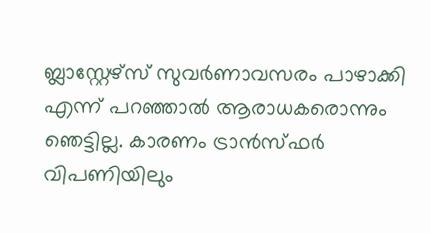ബ്ലാസ്റ്റേഴ്സ് സുവർണാവസരം പാഴാക്കി എന്ന് പറഞ്ഞാൽ ആരാധകരൊന്നും ഞെട്ടില്ല. കാരണം ട്രാൻസ്ഫർ വിപണിയിലും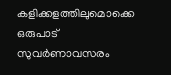കളിക്കളത്തിലുമൊക്കെ ഒരുപാട് സുവർണാവസരം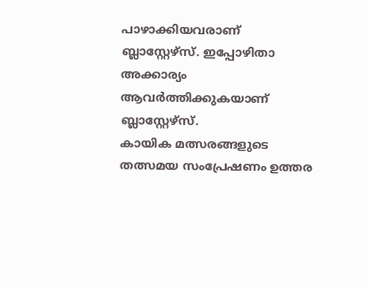പാഴാക്കിയവരാണ് ബ്ലാസ്റ്റേഴ്സ്. ഇപ്പോഴിതാ അക്കാര്യം ആവർത്തിക്കുകയാണ് ബ്ലാസ്റ്റേഴ്സ്.
കായിക മത്സരങ്ങളുടെ തത്സമയ സംപ്രേഷണം ഉത്തര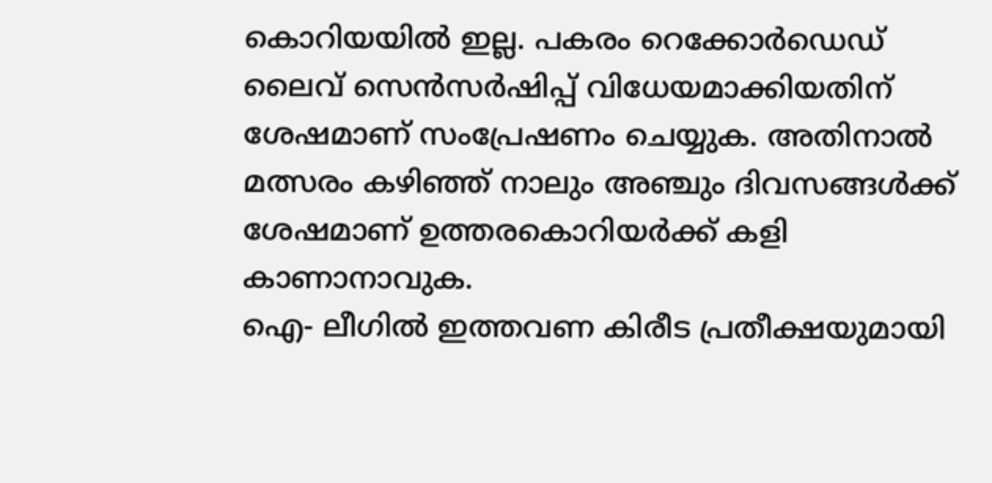കൊറിയയിൽ ഇല്ല. പകരം റെക്കോർഡെഡ് ലൈവ് സെൻസർഷിപ്പ് വിധേയമാക്കിയതിന് ശേഷമാണ് സംപ്രേഷണം ചെയ്യുക. അതിനാൽ മത്സരം കഴിഞ്ഞ് നാലും അഞ്ചും ദിവസങ്ങൾക്ക് ശേഷമാണ് ഉത്തരകൊറിയർക്ക് കളി കാണാനാവുക.
ഐ- ലീഗിൽ ഇത്തവണ കിരീട പ്രതീക്ഷയുമായി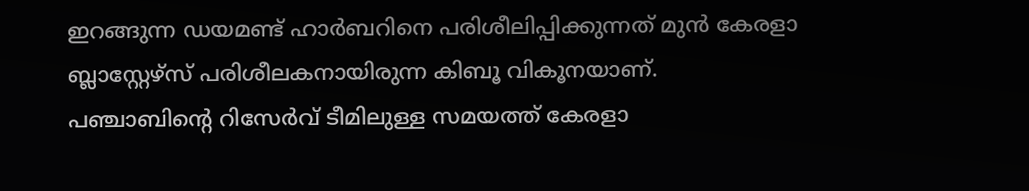ഇറങ്ങുന്ന ഡയമണ്ട് ഹാർബറിനെ പരിശീലിപ്പിക്കുന്നത് മുൻ കേരളാ ബ്ലാസ്റ്റേഴ്സ് പരിശീലകനായിരുന്ന കിബൂ വികൂനയാണ്.
പഞ്ചാബിന്റെ റിസേർവ് ടീമിലുള്ള സമയത്ത് കേരളാ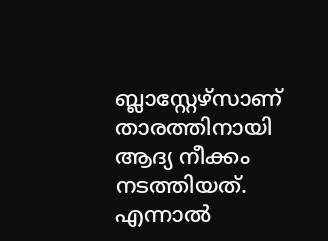ബ്ലാസ്റ്റേഴ്സാണ് താരത്തിനായി ആദ്യ നീക്കം നടത്തിയത്. എന്നാൽ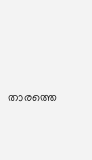താരത്തെ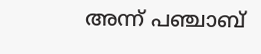അന്ന് പഞ്ചാബ്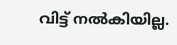വിട്ട് നൽകിയില്ല.